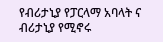የብሪታኒያ የፓርላማ አባላት ና ብሪታኒያ የሚኖሩ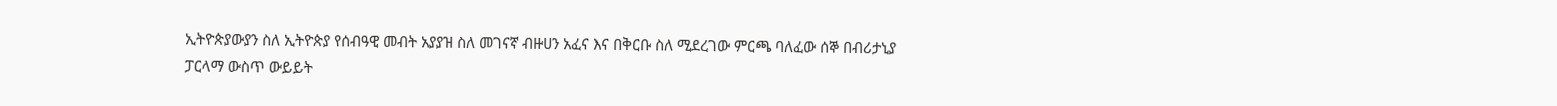ኢትዮጵያውያን ስለ ኢትዮጵያ የሰብዓዊ መብት አያያዝ ስለ መገናኛ ብዙሀን አፈና እና በቅርቡ ስለ ሚደረገው ምርጫ ባለፈው ሰኞ በብሪታኒያ ፓርላማ ውስጥ ውይይት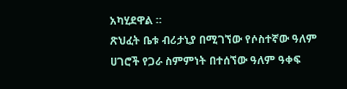አካሂደዋል ።
ጽህፈት ቤቱ ብሪታኒያ በሚገኘው የሶስተኛው ዓለም ሀገሮች የጋራ ስምምነት በተሰኘው ዓለም ዓቀፍ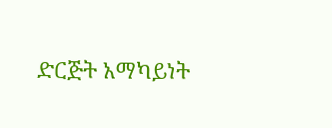ድርጅት አማካይነት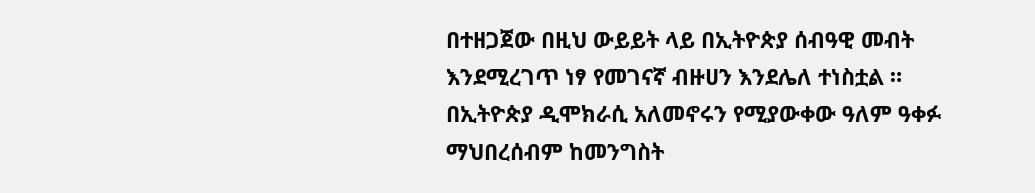በተዘጋጀው በዚህ ውይይት ላይ በኢትዮጵያ ሰብዓዊ መብት እንደሚረገጥ ነፃ የመገናኛ ብዙሀን እንደሌለ ተነስቷል ። በኢትዮጵያ ዲሞክራሲ አለመኖሩን የሚያውቀው ዓለም ዓቀፉ ማህበረሰብም ከመንግስት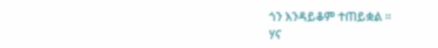ጎን እንዳይቆም ተጠይቋል ።
ሃና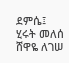ደምሴ፤ ሂሩት መለሰ
ሸዋዬ ለገሠ